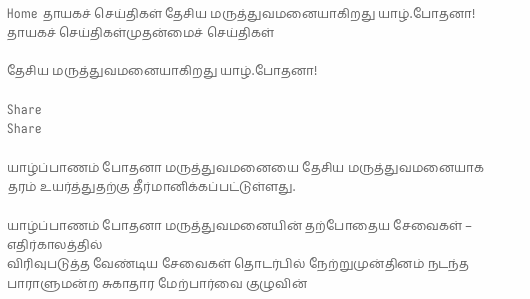Home தாயகச் செய்திகள் தேசிய மருத்துவமனையாகிறது யாழ்.போதனா!
தாயகச் செய்திகள்முதன்மைச் செய்திகள்

தேசிய மருத்துவமனையாகிறது யாழ்.போதனா!

Share
Share

யாழ்ப்பாணம் போதனா மருத்துவமனையை தேசிய மருத்துவமனையாக தரம் உயர்த்துதற்கு தீர்மானிக்கப்பட்டுள்ளது.

யாழ்ப்பாணம் போதனா மருத்துவமனையின் தற்போதைய சேவைகள் – எதிர்காலத்தில்
விரிவுபடுத்த வேண்டிய சேவைகள் தொடர்பில் நேற்றுமுன்தினம் நடந்த பாராளுமன்ற சுகாதார மேற்பார்வை குழுவின்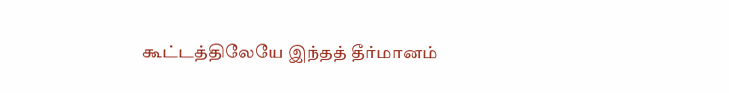கூட்டத்திலேயே இந்தத் தீர்மானம்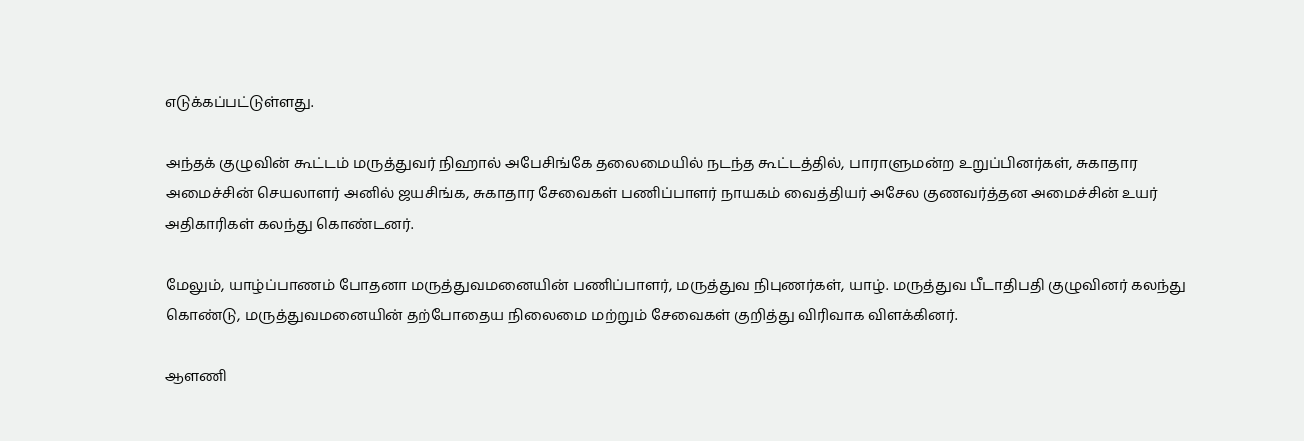எடுக்கப்பட்டுள்ளது.

அந்தக் குழுவின் கூட்டம் மருத்துவர் நிஹால் அபேசிங்கே தலைமையில் நடந்த கூட்டத்தில், பாராளுமன்ற உறுப்பினர்கள், சுகாதார அமைச்சின் செயலாளர் அனில் ஜயசிங்க, சுகாதார சேவைகள் பணிப்பாளர் நாயகம் வைத்தியர் அசேல குணவர்த்தன அமைச்சின் உயர் அதிகாரிகள் கலந்து கொண்டனர்.

மேலும், யாழ்ப்பாணம் போதனா மருத்துவமனையின் பணிப்பாளர், மருத்துவ நிபுணர்கள், யாழ். மருத்துவ பீடாதிபதி குழுவினர் கலந்து கொண்டு, மருத்துவமனையின் தற்போதைய நிலைமை மற்றும் சேவைகள் குறித்து விரிவாக விளக்கினர்.

ஆளணி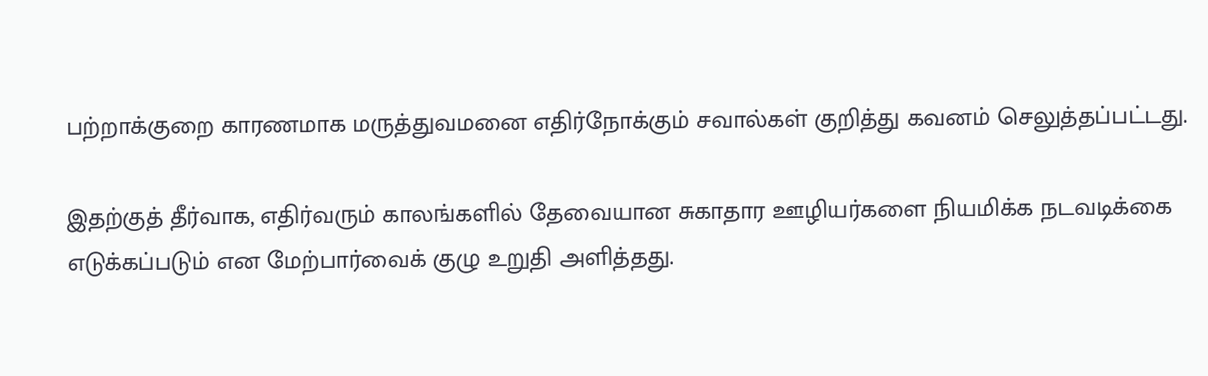பற்றாக்குறை காரணமாக மருத்துவமனை எதிர்நோக்கும் சவால்கள் குறித்து கவனம் செலுத்தப்பட்டது.

இதற்குத் தீர்வாக, எதிர்வரும் காலங்களில் தேவையான சுகாதார ஊழியர்களை நியமிக்க நடவடிக்கை எடுக்கப்படும் என மேற்பார்வைக் குழு உறுதி அளித்தது.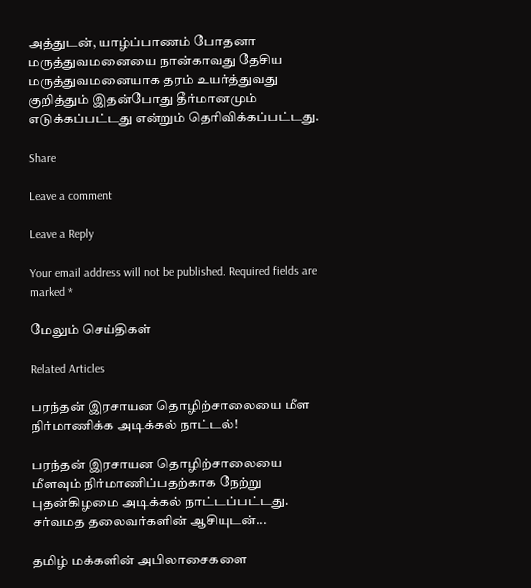அத்துடன், யாழ்ப்பாணம் போதனா மருத்துவமனையை நான்காவது தேசிய மருத்துவமனையாக தரம் உயர்த்துவது குறித்தும் இதன்போது தீர்மானமும்
எடுக்கப்பட்டது என்றும் தெரிவிக்கப்பட்டது.

Share

Leave a comment

Leave a Reply

Your email address will not be published. Required fields are marked *

மேலும் செய்திகள்

Related Articles

பரந்தன் இரசாயன தொழிற்சாலையை மீள நிர்மாணிக்க அடிக்கல் நாட்டல்!

பரந்தன் இரசாயன தொழிற்சாலையை மீளவும் நிர்மாணிப்பதற்காக நேற்று புதன்கிழமை அடிக்கல் நாட்டப்பட்டது. சர்வமத தலைவர்களின் ஆசியுடன்...

தமிழ் மக்களின் அபிலாசைகளை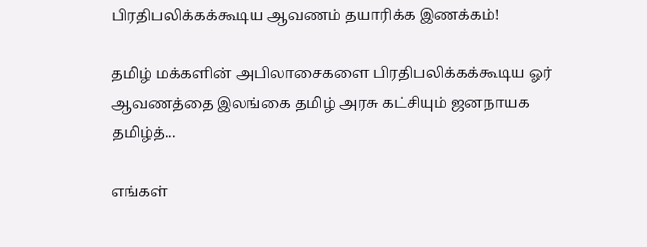பிரதிபலிக்கக்கூடிய ஆவணம் தயாரிக்க இணக்கம்!

தமிழ் மக்களின் அபிலாசைகளை பிரதிபலிக்கக்கூடிய ஓர் ஆவணத்தை இலங்கை தமிழ் அரசு கட்சியும் ஜனநாயக தமிழ்த்...

எங்கள்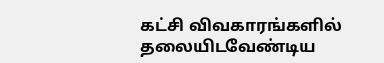கட்சி விவகாரங்களில் தலையிடவேண்டிய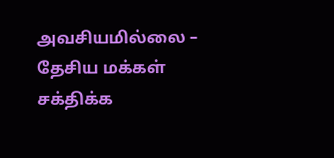அவசியமில்லை – தேசிய மக்கள் சக்திக்க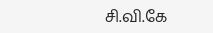சி.வி.கே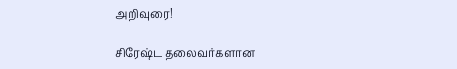அறிவுரை!

சிரேஷ்ட தலைவர்களான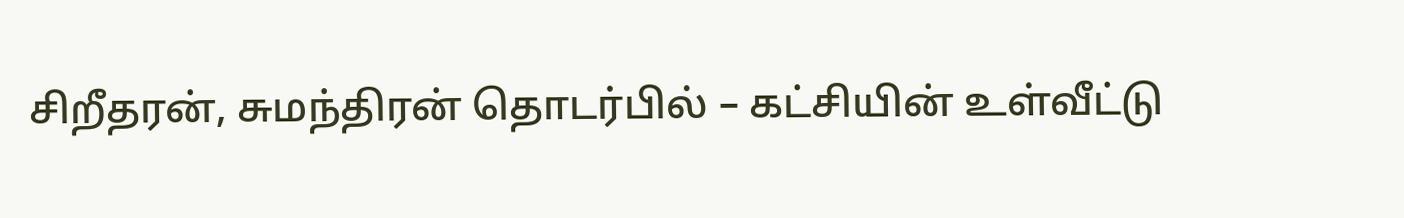சிறீதரன், சுமந்திரன் தொடர்பில் – கட்சியின் உள்வீட்டு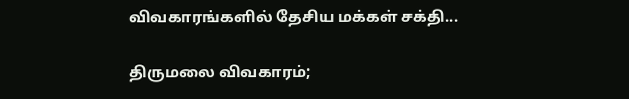விவகாரங்களில் தேசிய மக்கள் சக்தி...

திருமலை விவகாரம்;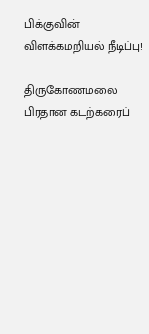பிக்குவின் விளக்கமறியல் நீடிப்பு!

திருகோணமலை பிரதான கடற்கரைப்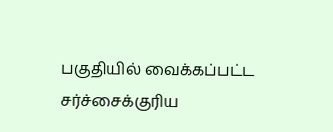பகுதியில் வைக்கப்பட்ட சர்ச்சைக்குரிய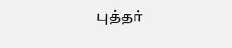புத்தர்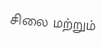சிலை மற்றும்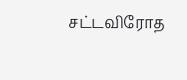சட்டவிரோத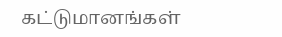கட்டுமானங்கள்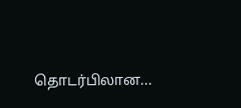தொடர்பிலான...